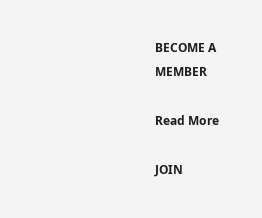BECOME A
MEMBER

Read More

JOIN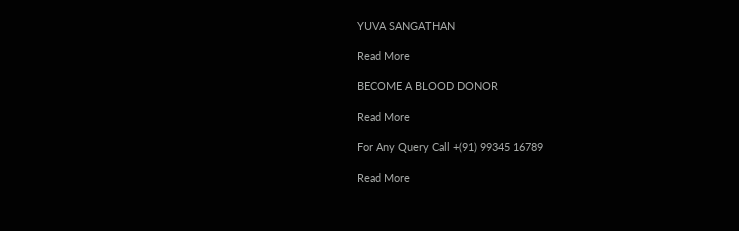YUVA SANGATHAN

Read More

BECOME A BLOOD DONOR

Read More

For Any Query Call +(91) 99345 16789

Read More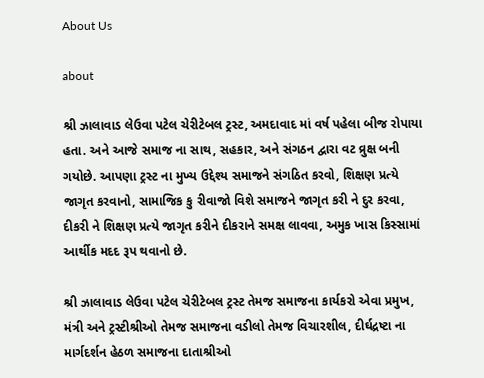About Us

about

શ્રી ઝાલાવાડ લેઉવા પટેલ ચેરીટેબલ ટ્રસ્ટ, અમદાવાદ માં વર્ષ પહેલા બીજ રોપાયા હતા. અને આજે સમાજ ના સાથ, સહકાર, અને સંગઠન દ્વારા વટ વ્રુક્ષ બની ગયોછે. આપણા ટ્રસ્ટ ના મુખ્ય ઉદ્દેશ્ય સમાજને સંગઠિત કરવો, શિક્ષણ પ્રત્યે જાગૃત કરવાનો, સામાજિક કુ રીવાજો વિશે સમાજને જાગૃત કરી ને દુર કરવા, દીકરી ને શિક્ષણ પ્રત્યે જાગૃત કરીને દીકરાને સમક્ષ લાવવા, અમુક ખાસ કિસ્સામાં આર્થીક મદદ રૂપ થવાનો છે.

શ્રી ઝાલાવાડ લેઉવા પટેલ ચેરીટેબલ ટ્રસ્ટ તેમજ સમાજના કાર્યકરો એવા પ્રમુખ, મંત્રી અને ટ્રસ્ટીશ્રીઓ તેમજ સમાજના વડીલો તેમજ વિચારશીલ, દીર્ઘદ્રષ્ટા ના માર્ગદર્શન હેઠળ સમાજના દાતાશ્રીઓ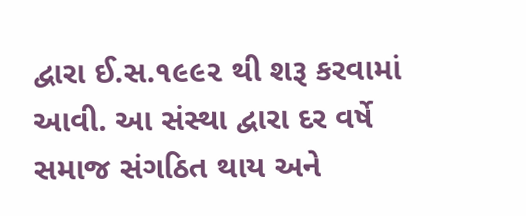દ્વારા ઈ.સ.૧૯૯૨ થી શરૂ કરવામાં આવી. આ સંસ્થા દ્વારા દર વર્ષે સમાજ સંગઠિત થાય અને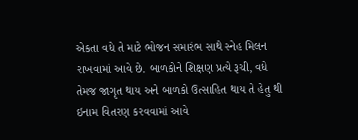એકતા વધે તે માટે ભોજન સમારંભ સાથે સ્નેહ મિલન રાખવામાં આવે છે. બાળકોને શિક્ષણ પ્રત્યે રૂચી, વધે તેમજ જાગૃત થાય અને બાળકો ઉત્સાહિત થાય તે હેતુ થી ઇનામ વિતરણ કરવવામાં આવે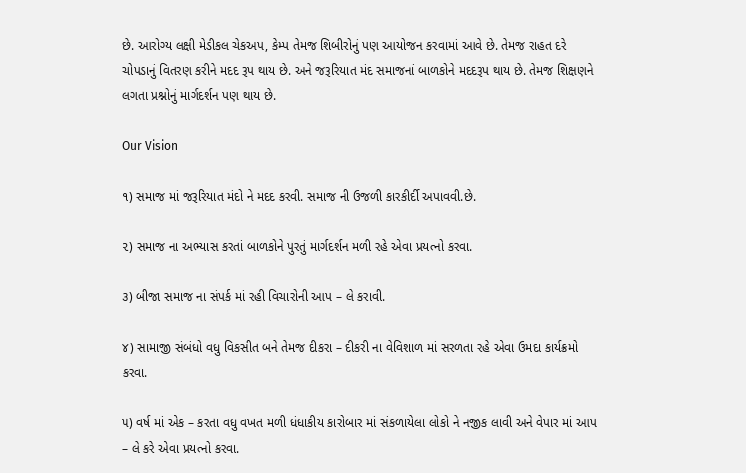છે. આરોગ્ય લક્ષી મેડીકલ ચેકઅપ, કેમ્પ તેમજ શિબીરોનું પણ આયોજન કરવામાં આવે છે. તેમજ રાહત દરે ચોપડાનું વિતરણ કરીને મદદ રૂપ થાય છે. અને જરૂરિયાત મંદ સમાજનાં બાળકોને મદદરૂપ થાય છે. તેમજ શિક્ષણને લગતા પ્રશ્નોનું માર્ગદર્શન પણ થાય છે.

Our Vision

૧) સમાજ માં જરૂરિયાત મંદો ને મદદ કરવી. સમાજ ની ઉજળી કારકીર્દી અપાવવી.છે.

૨) સમાજ ના અભ્યાસ કરતાં બાળકોને પુરતું માર્ગદર્શન મળી રહે એવા પ્રયત્નો કરવા.

૩) બીજા સમાજ ના સંપર્ક માં રહી વિચારોની આપ – લે કરાવી.

૪) સામાજી સંબંધો વધુ વિકસીત બને તેમજ દીકરા – દીકરી ના વેવિશાળ માં સરળતા રહે એવા ઉમદા કાર્યક્રમો કરવા.

૫) વર્ષ માં એક – કરતા વધુ વખત મળી ધંધાકીય કારોબાર માં સંકળાયેલા લોકો ને નજીક લાવી અને વેપાર માં આપ – લે કરે એવા પ્રયત્નો કરવા.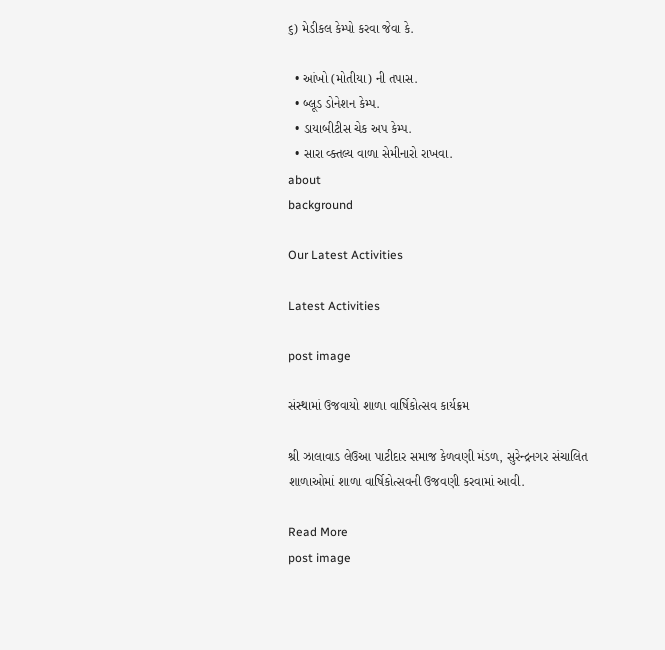૬) મેડીકલ કેમ્પો કરવા જેવા કે.

  • આંખો (મોતીયા) ની તપાસ.
  • બ્લૂડ ડોનેશન કેમ્પ.
  • ડાયાબીટીસ ચેક અપ કેમ્પ.
  • સારા વ્ક્તલ્ય વાળા સેમીનારો રાખવા.
about
background

Our Latest Activities

Latest Activities

post image

સંસ્થામાં ઉજવાયો શાળા વાર્ષિકોત્સવ કાર્યક્રમ

શ્રી ઝાલાવાડ લેઉઆ પાટીદાર સમાજ કેળવણી મંડળ, સુરેન્દ્રનગર સંચાલિત શાળાઓમાં શાળા વાર્ષિકોત્સવની ઉજવણી કરવામાં આવી.

Read More
post image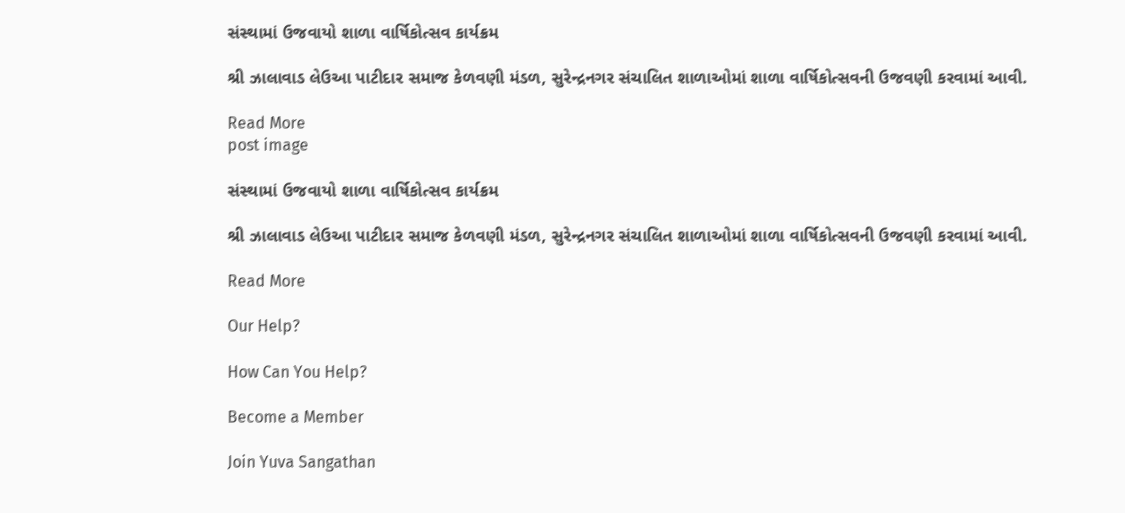સંસ્થામાં ઉજવાયો શાળા વાર્ષિકોત્સવ કાર્યક્રમ

શ્રી ઝાલાવાડ લેઉઆ પાટીદાર સમાજ કેળવણી મંડળ, સુરેન્દ્રનગર સંચાલિત શાળાઓમાં શાળા વાર્ષિકોત્સવની ઉજવણી કરવામાં આવી.

Read More
post image

સંસ્થામાં ઉજવાયો શાળા વાર્ષિકોત્સવ કાર્યક્રમ

શ્રી ઝાલાવાડ લેઉઆ પાટીદાર સમાજ કેળવણી મંડળ, સુરેન્દ્રનગર સંચાલિત શાળાઓમાં શાળા વાર્ષિકોત્સવની ઉજવણી કરવામાં આવી.

Read More

Our Help?

How Can You Help?

Become a Member

Join Yuva Sangathan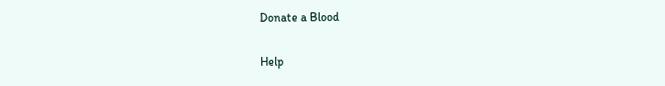Donate a Blood

Help